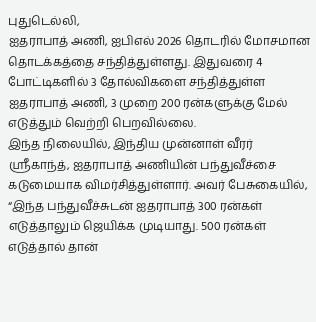புதுடெல்லி,
ஐதராபாத் அணி, ஐபிஎல் 2026 தொடரில் மோசமான தொடக்கத்தை சந்தித்துள்ளது. இதுவரை 4 போட்டிகளில் 3 தோல்விகளை சந்தித்துள்ள ஐதராபாத் அணி, 3 முறை 200 ரன்களுக்கு மேல் எடுத்தும் வெற்றி பெறவில்லை.
இந்த நிலையில், இந்திய முன்னாள் வீரர் ஸ்ரீகாந்த், ஐதராபாத் அணியின் பந்துவீச்சை கடுமையாக விமர்சித்துள்ளார். அவர் பேசுகையில், “இந்த பந்துவீச்சுடன் ஐதராபாத் 300 ரன்கள் எடுத்தாலும் ஜெயிக்க முடியாது. 500 ரன்கள் எடுத்தால் தான்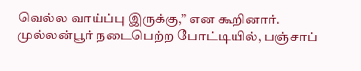வெல்ல வாய்ப்பு இருக்கு,” என கூறினார்.
முல்லன்பூர் நடைபெற்ற போட்டியில், பஞ்சாப்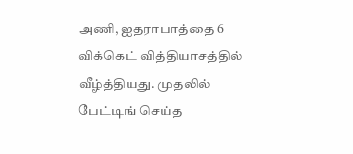அணி, ஐதராபாத்தை 6 விக்கெட் வித்தியாசத்தில் வீழ்த்தியது. முதலில் பேட்டிங் செய்த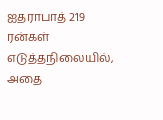ஐதராபாத் 219 ரன்கள் எடுத்தநிலையில், அதை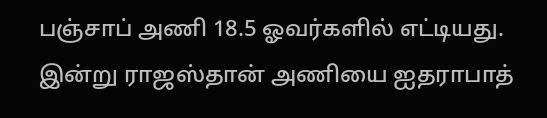பஞ்சாப் அணி 18.5 ஓவர்களில் எட்டியது. இன்று ராஜஸ்தான் அணியை ஐதராபாத்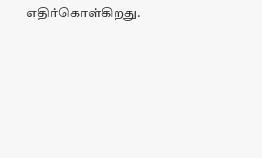எதிர்கொள்கிறது.